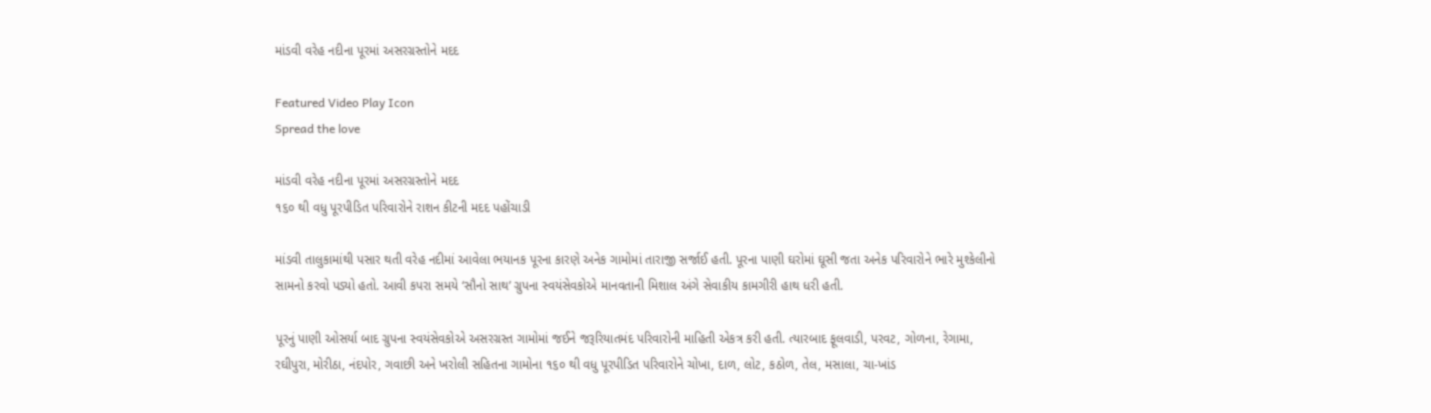માંડવી વરેહ નદીના પૂરમાં અસરગ્રસ્તોને મદદ

Featured Video Play Icon
Spread the love

માંડવી વરેહ નદીના પૂરમાં અસરગ્રસ્તોને મદદ
૧૬૦ થી વધુ પૂરપીડિત પરિવારોને રાશન કીટની મદદ પહોંચાડી

માંડવી તાલુકામાંથી પસાર થતી વરેહ નદીમાં આવેલા ભયાનક પૂરના કારણે અનેક ગામોમાં તારાજી સર્જાઈ હતી. પૂરના પાણી ઘરોમાં ઘૂસી જતા અનેક પરિવારોને ભારે મુશ્કેલીનો સામનો કરવો પડ્યો હતો. આવી કપરા સમયે ‘સૌનો સાથ’ ગ્રુપના સ્વયંસેવકોએ માનવતાની મિશાલ અંગે સેવાકીય કામગીરી હાથ ધરી હતી.

પૂરનું પાણી ઓસર્યા બાદ ગ્રુપના સ્વયંસેવકોએ અસરગ્રસ્ત ગામોમાં જઈને જરૂરિયાતમંદ પરિવારોની માહિતી એકત્ર કરી હતી. ત્યારબાદ ફૂલવાડી, પરવટ, ગોળના, રેગામા, રઘીપુરા, મોરીઠા, નંદપોર, ગવાછી અને ખરોલી સહિતના ગામોના ૧૬૦ થી વધુ પૂરપીડિત પરિવારોને ચોખા, દાળ, લોટ, કઠોળ, તેલ, મસાલા, ચા-ખાંડ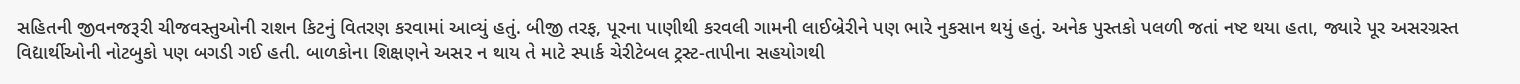સહિતની જીવનજરૂરી ચીજવસ્તુઓની રાશન કિટનું વિતરણ કરવામાં આવ્યું હતું. બીજી તરફ, પૂરના પાણીથી કરવલી ગામની લાઈબ્રેરીને પણ ભારે નુકસાન થયું હતું. અનેક પુસ્તકો પલળી જતાં નષ્ટ થયા હતા, જ્યારે પૂર અસરગ્રસ્ત વિદ્યાર્થીઓની નોટબુકો પણ બગડી ગઈ હતી. બાળકોના શિક્ષણને અસર ન થાય તે માટે સ્પાર્ક ચેરીટેબલ ટ્રસ્ટ-તાપીના સહયોગથી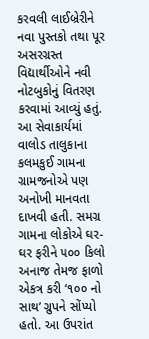કરવલી લાઈબ્રેરીને નવા પુસ્તકો તથા પૂર અસરગ્રસ્ત વિદ્યાર્થીઓને નવી નોટબુકોનું વિતરણ કરવામાં આવ્યું હતું. આ સેવાકાર્યમાં વાલોડ તાલુકાના કલમકુઈ ગામના ગ્રામજનોએ પણ અનોખી માનવતા દાખવી હતી. સમગ્ર ગામના લોકોએ ઘર-ઘર ફરીને ૫૦૦ કિલો અનાજ તેમજ ફાળો એકત્ર કરી ‘૧૦૦ નો સાથ’ ગ્રુપને સોંપ્યો હતો. આ ઉપરાંત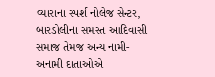વ્યારાના સ્પર્શ નોલેજ સેન્ટર, બારડોલીના સમસ્ત આદિવાસી સમાજ તેમજ અન્ય નામી-અનામી દાતાઓએ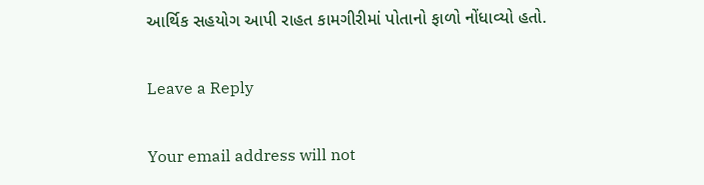આર્થિક સહયોગ આપી રાહત કામગીરીમાં પોતાનો ફાળો નોંધાવ્યો હતો.

Leave a Reply

Your email address will not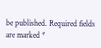be published. Required fields are marked *